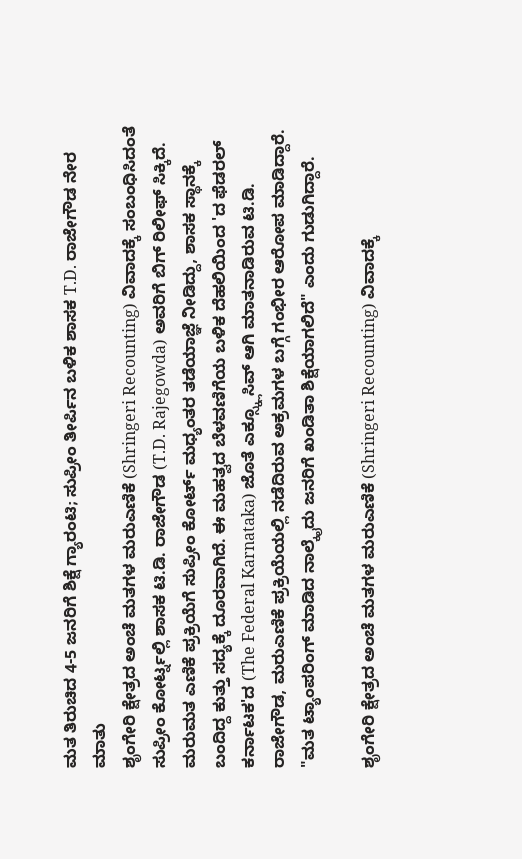ಮತ ತಿರುಚಿದ 4-5 ಜನರಿಗೆ ಶಿಕ್ಷೆ ಗ್ಯಾರಂಟಿ; ಸುಪ್ರೀಂ ತೀರ್ಪಿನ ಬಳಿಕ ಶಾಸಕ T.D. ರಾಜೇಗೌಡ ನೇರ ಮಾತು
ಶೃಂಗೇರಿ ಕ್ಷೇತ್ರದ ಅಂಚೆ ಮತಗಳ ಮರುಎಣಿಕೆ (Shringeri Recounting) ವಿವಾದಕ್ಕೆ ಸಂಬಂಧಿಸಿದಂತೆ ಸುಪ್ರೀಂ ಕೋರ್ಟ್ನಲ್ಲಿ ಶಾಸಕ ಟಿ.ಡಿ. ರಾಜೇಗೌಡ (T.D. Rajegowda) ಅವರಿಗೆ ಬಿಗ್ ರಿಲೀಫ್ ಸಿಕ್ಕಿದೆ. ಮರುಮತ ಎಣಿಕೆ ಪ್ರಕ್ರಿಯೆಗೆ ಸುಪ್ರೀಂ ಕೋರ್ಟ್ ಮಧ್ಯಂತರ ತಡೆಯಾಜ್ಞೆ ನೀಡಿದ್ದು, ಶಾಸಕ ಸ್ಥಾನಕ್ಕೆ ಬಂದಿದ್ದ ಕುತ್ತು ಸದ್ಯಕ್ಕೆ ದೂರವಾಗಿದೆ. ಈ ಮಹತ್ವದ ಬೆಳವಣಿಗೆಯ ಬಳಿಕ ದೆಹಲಿಯಿಂದ 'ದ ಫೆಡರಲ್ ಕರ್ನಾಟಕ'ದ (The Federal Karnataka) ಜೊತೆ ಎಕ್ಸ್ಕ್ಲೂಸಿವ್ ಆಗಿ ಮಾತನಾಡಿರುವ ಟಿ.ಡಿ. ರಾಜೇಗೌಡ, ಮರುಎಣಿಕೆ ಪ್ರಕ್ರಿಯೆಯಲ್ಲಿ ನಡೆದಿರುವ ಅಕ್ರಮಗಳ ಬಗ್ಗೆ ಗಂಭೀರ ಆರೋಪ ಮಾಡಿದ್ದಾರೆ. "ಮತ ಟ್ಯಾಂಪರಿಂಗ್ ಮಾಡಿದ ನಾಲ್ಕೈದು ಜನರಿಗೆ ಖಂಡಿತಾ ಶಿಕ್ಷೆಯಾಗಲಿದೆ" ಎಂದು ಗುಡುಗಿದ್ದಾರೆ.

ಶೃಂಗೇರಿ ಕ್ಷೇತ್ರದ ಅಂಚೆ ಮತಗಳ ಮರುಎಣಿಕೆ (Shringeri Recounting) ವಿವಾದಕ್ಕೆ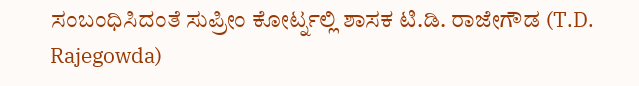ಸಂಬಂಧಿಸಿದಂತೆ ಸುಪ್ರೀಂ ಕೋರ್ಟ್ನಲ್ಲಿ ಶಾಸಕ ಟಿ.ಡಿ. ರಾಜೇಗೌಡ (T.D. Rajegowda)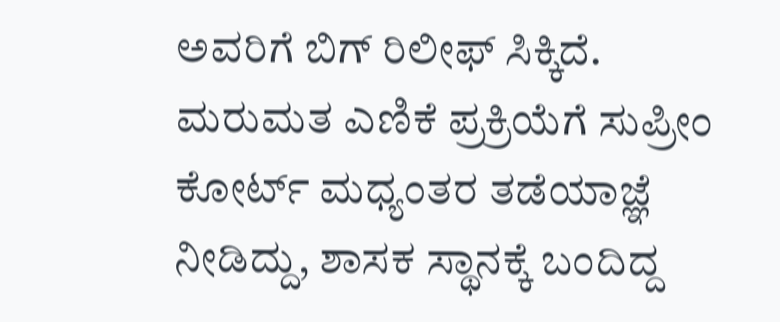ಅವರಿಗೆ ಬಿಗ್ ರಿಲೀಫ್ ಸಿಕ್ಕಿದೆ. ಮರುಮತ ಎಣಿಕೆ ಪ್ರಕ್ರಿಯೆಗೆ ಸುಪ್ರೀಂ ಕೋರ್ಟ್ ಮಧ್ಯಂತರ ತಡೆಯಾಜ್ಞೆ ನೀಡಿದ್ದು, ಶಾಸಕ ಸ್ಥಾನಕ್ಕೆ ಬಂದಿದ್ದ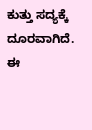ಕುತ್ತು ಸದ್ಯಕ್ಕೆ ದೂರವಾಗಿದೆ. ಈ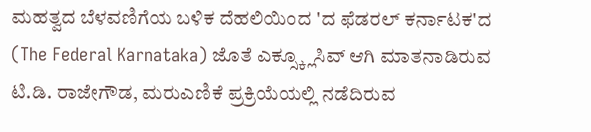ಮಹತ್ವದ ಬೆಳವಣಿಗೆಯ ಬಳಿಕ ದೆಹಲಿಯಿಂದ 'ದ ಫೆಡರಲ್ ಕರ್ನಾಟಕ'ದ (The Federal Karnataka) ಜೊತೆ ಎಕ್ಸ್ಕ್ಲೂಸಿವ್ ಆಗಿ ಮಾತನಾಡಿರುವ ಟಿ.ಡಿ. ರಾಜೇಗೌಡ, ಮರುಎಣಿಕೆ ಪ್ರಕ್ರಿಯೆಯಲ್ಲಿ ನಡೆದಿರುವ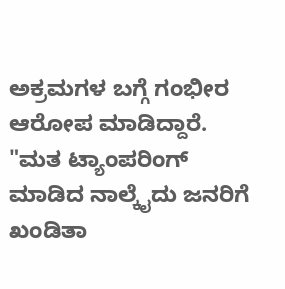ಅಕ್ರಮಗಳ ಬಗ್ಗೆ ಗಂಭೀರ ಆರೋಪ ಮಾಡಿದ್ದಾರೆ. "ಮತ ಟ್ಯಾಂಪರಿಂಗ್ ಮಾಡಿದ ನಾಲ್ಕೈದು ಜನರಿಗೆ ಖಂಡಿತಾ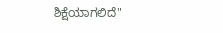ಶಿಕ್ಷೆಯಾಗಲಿದೆ"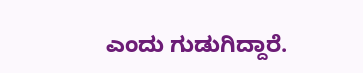ಎಂದು ಗುಡುಗಿದ್ದಾರೆ.